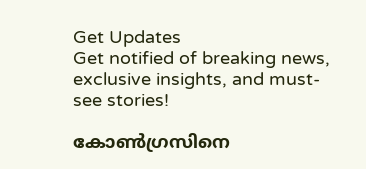Get Updates
Get notified of breaking news, exclusive insights, and must-see stories!

കോണ്‍ഗ്രസിനെ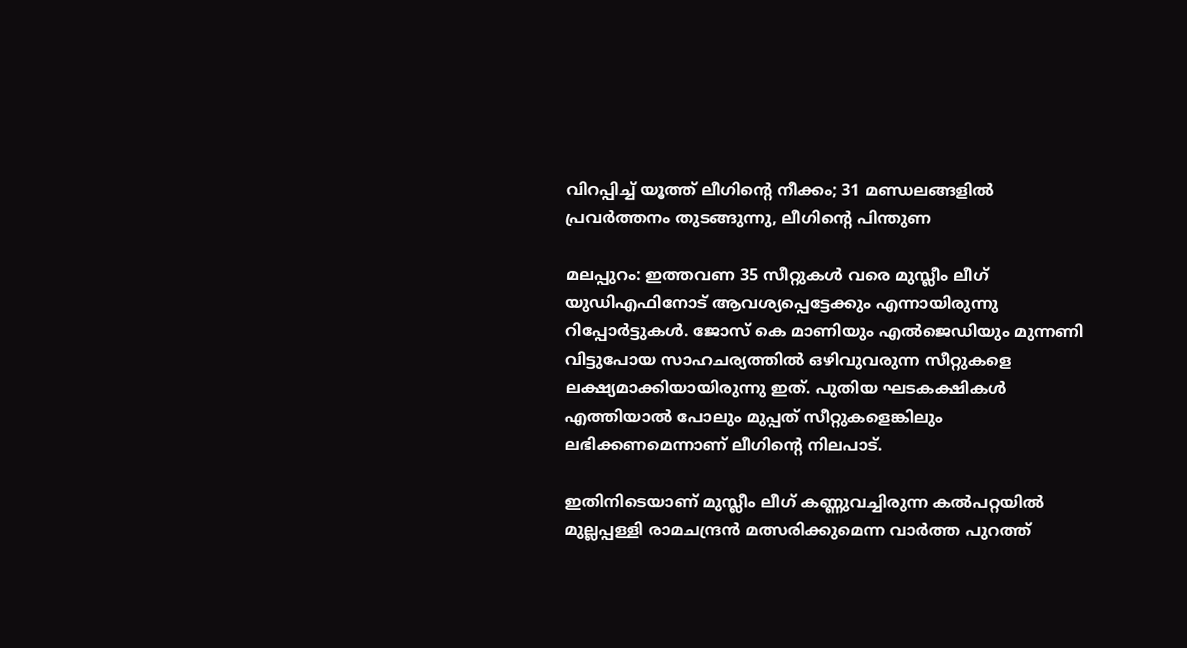വിറപ്പിച്ച് യൂത്ത് ലീഗിന്റെ നീക്കം; 31 മണ്ഡലങ്ങളില്‍ പ്രവര്‍ത്തനം തുടങ്ങുന്നു, ലീഗിന്റെ പിന്തുണ

മലപ്പുറം: ഇത്തവണ 35 സീറ്റുകള്‍ വരെ മുസ്ലീം ലീഗ് യുഡിഎഫിനോട് ആവശ്യപ്പെട്ടേക്കും എന്നായിരുന്നു റിപ്പോര്‍ട്ടുകള്‍. ജോസ് കെ മാണിയും എല്‍ജെഡിയും മുന്നണി വിട്ടുപോയ സാഹചര്യത്തില്‍ ഒഴിവുവരുന്ന സീറ്റുകളെ ലക്ഷ്യമാക്കിയായിരുന്നു ഇത്. പുതിയ ഘടകക്ഷികള്‍ എത്തിയാല്‍ പോലും മുപ്പത് സീറ്റുകളെങ്കിലും ലഭിക്കണമെന്നാണ് ലീഗിന്റെ നിലപാട്.

ഇതിനിടെയാണ് മുസ്ലീം ലീഗ് കണ്ണുവച്ചിരുന്ന കല്‍പറ്റയില്‍ മുല്ലപ്പള്ളി രാമചന്ദ്രന്‍ മത്സരിക്കുമെന്ന വാര്‍ത്ത പുറത്ത്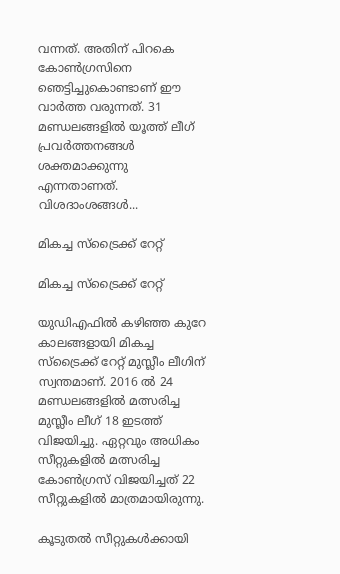വന്നത്. അതിന് പിറകെ കോണ്‍ഗ്രസിനെ ഞെട്ടിച്ചുകൊണ്ടാണ് ഈ വാര്‍ത്ത വരുന്നത്. 31 മണ്ഡലങ്ങളില്‍ യൂത്ത് ലീഗ് പ്രവര്‍ത്തനങ്ങള്‍ ശക്തമാക്കുന്നു എന്നതാണത്. വിശദാംശങ്ങള്‍...

മികച്ച സ്‌ട്രൈക്ക് റേറ്റ്

മികച്ച സ്‌ട്രൈക്ക് റേറ്റ്

യുഡിഎഫില്‍ കഴിഞ്ഞ കുറേ കാലങ്ങളായി മികച്ച സ്‌ട്രൈക്ക് റേറ്റ് മുസ്ലീം ലീഗിന് സ്വന്തമാണ്. 2016 ല്‍ 24 മണ്ഡലങ്ങളില്‍ മത്സരിച്ച മുസ്ലീം ലീഗ് 18 ഇടത്ത് വിജയിച്ചു. ഏറ്റവും അധികം സീറ്റുകളില്‍ മത്സരിച്ച കോണ്‍ഗ്രസ് വിജയിച്ചത് 22 സീറ്റുകളില്‍ മാത്രമായിരുന്നു.

കൂടുതല്‍ സീറ്റുകള്‍ക്കായി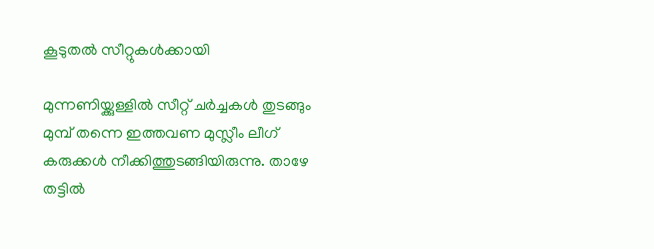കൂടുതല്‍ സീറ്റുകള്‍ക്കായി

മുന്നണിയ്ക്കുള്ളില്‍ സീറ്റ് ചര്‍ച്ചകള്‍ തുടങ്ങും മുമ്പ് തന്നെ ഇത്തവണ മുസ്ലീം ലീഗ് കരുക്കള്‍ നീക്കിത്തുടങ്ങിയിരുന്നു. താഴേ തട്ടില്‍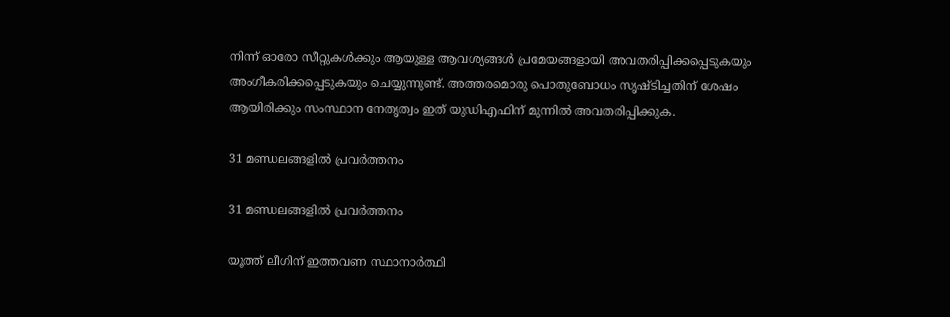നിന്ന് ഓരോ സീറ്റുകള്‍ക്കും ആയുള്ള ആവശ്യങ്ങള്‍ പ്രമേയങ്ങളായി അവതരിപ്പിക്കപ്പെടുകയും അംഗീകരിക്കപ്പെടുകയും ചെയ്യുന്നുണ്ട്. അത്തരമൊരു പൊതുബോധം സൃഷ്ടിച്ചതിന് ശേഷം ആയിരിക്കും സംസ്ഥാന നേതൃത്വം ഇത് യുഡിഎഫിന് മുന്നില്‍ അവതരിപ്പിക്കുക.

31 മണ്ഡലങ്ങളില്‍ പ്രവര്‍ത്തനം

31 മണ്ഡലങ്ങളില്‍ പ്രവര്‍ത്തനം

യൂത്ത് ലീഗിന് ഇത്തവണ സ്ഥാനാര്‍ത്ഥി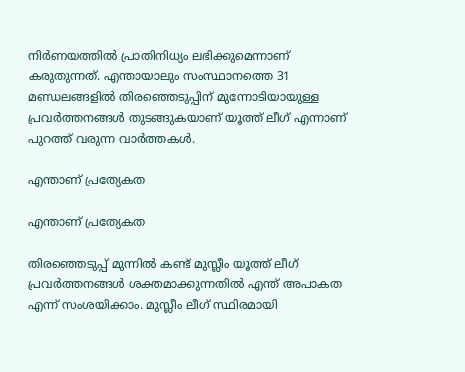നിര്‍ണയത്തില്‍ പ്രാതിനിധ്യം ലഭിക്കുമെന്നാണ് കരുതുന്നത്. എന്തായാലും സംസ്ഥാനത്തെ 31 മണ്ഡലങ്ങളില്‍ തിരഞ്ഞെടുപ്പിന് മുന്നോടിയായുള്ള പ്രവര്‍ത്തനങ്ങള്‍ തുടങ്ങുകയാണ് യൂത്ത് ലീഗ് എന്നാണ് പുറത്ത് വരുന്ന വാര്‍ത്തകള്‍.

എന്താണ് പ്രത്യേകത

എന്താണ് പ്രത്യേകത

തിരഞ്ഞെടുപ്പ് മുന്നില്‍ കണ്ട് മുസ്ലീം യൂത്ത് ലീഗ് പ്രവര്‍ത്തനങ്ങള്‍ ശക്തമാക്കുന്നതില്‍ എന്ത് അപാകത എന്ന് സംശയിക്കാം. മുസ്ലീം ലീഗ് സ്ഥിരമായി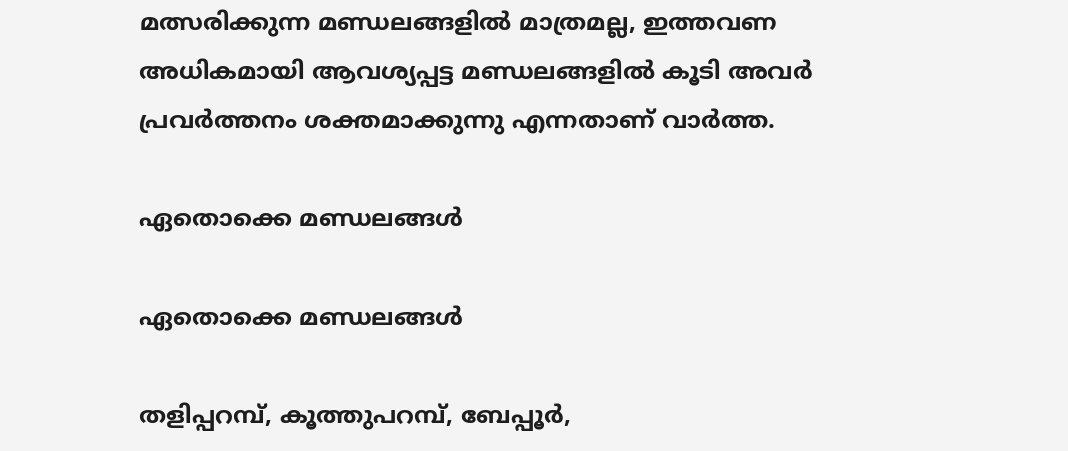മത്സരിക്കുന്ന മണ്ഡലങ്ങളില്‍ മാത്രമല്ല, ഇത്തവണ അധികമായി ആവശ്യപ്പട്ട മണ്ഡലങ്ങളില്‍ കൂടി അവര്‍ പ്രവര്‍ത്തനം ശക്തമാക്കുന്നു എന്നതാണ് വാര്‍ത്ത.

ഏതൊക്കെ മണ്ഡലങ്ങള്‍

ഏതൊക്കെ മണ്ഡലങ്ങള്‍

തളിപ്പറമ്പ്, കൂത്തുപറമ്പ്, ബേപ്പൂര്‍,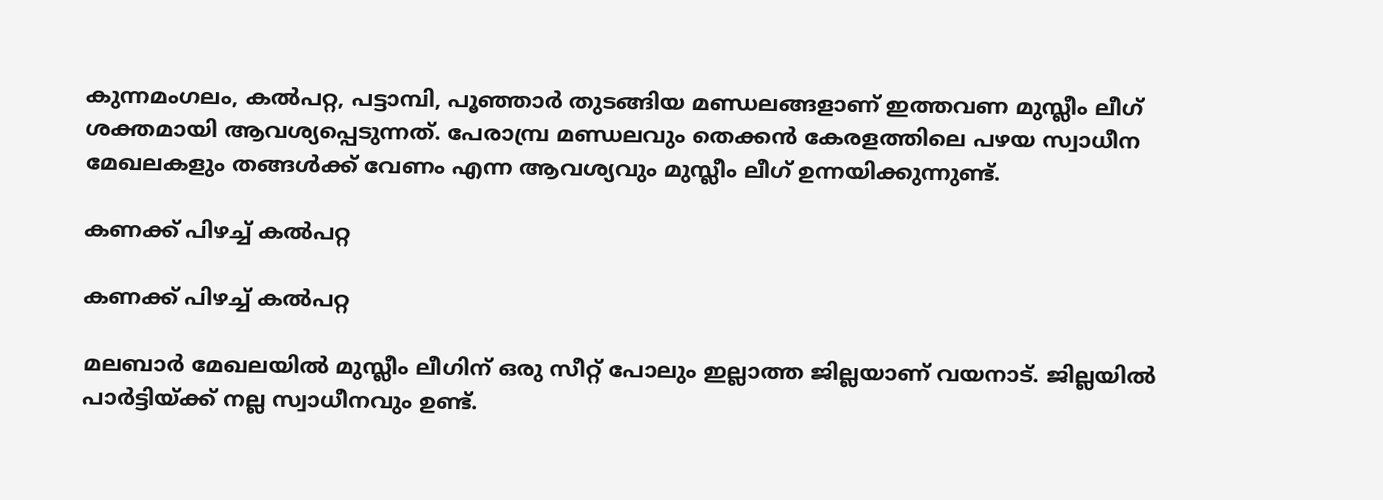കുന്നമംഗലം, കല്‍പറ്റ, പട്ടാമ്പി, പൂഞ്ഞാര്‍ തുടങ്ങിയ മണ്ഡലങ്ങളാണ് ഇത്തവണ മുസ്ലീം ലീഗ് ശക്തമായി ആവശ്യപ്പെടുന്നത്. പേരാമ്പ്ര മണ്ഡലവും തെക്കന്‍ കേരളത്തിലെ പഴയ സ്വാധീന മേഖലകളും തങ്ങള്‍ക്ക് വേണം എന്ന ആവശ്യവും മുസ്ലീം ലീഗ് ഉന്നയിക്കുന്നുണ്ട്.

കണക്ക് പിഴച്ച് കല്‍പറ്റ

കണക്ക് പിഴച്ച് കല്‍പറ്റ

മലബാര്‍ മേഖലയില്‍ മുസ്ലീം ലീഗിന് ഒരു സീറ്റ് പോലും ഇല്ലാത്ത ജില്ലയാണ് വയനാട്. ജില്ലയില്‍ പാര്‍ട്ടിയ്ക്ക് നല്ല സ്വാധീനവും ഉണ്ട്.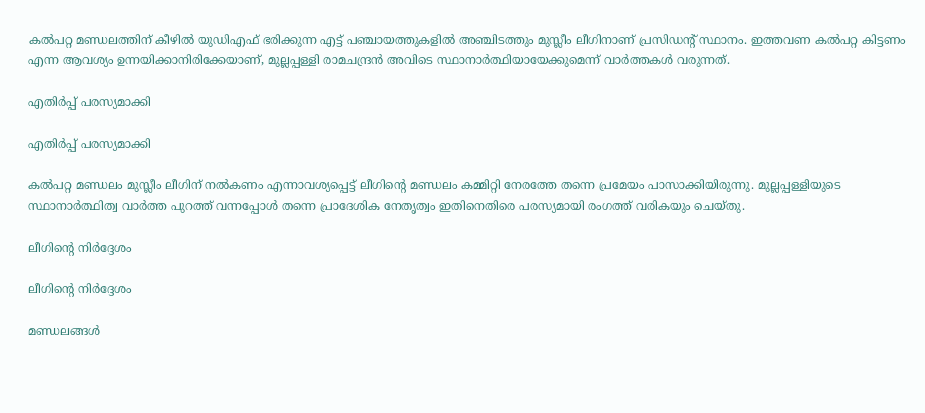കല്‍പറ്റ മണ്ഡലത്തിന് കീഴില്‍ യുഡിഎഫ് ഭരിക്കുന്ന എട്ട് പഞ്ചായത്തുകളില്‍ അഞ്ചിടത്തും മുസ്ലീം ലീഗിനാണ് പ്രസിഡന്റ് സ്ഥാനം. ഇത്തവണ കല്‍പറ്റ കിട്ടണം എന്ന ആവശ്യം ഉന്നയിക്കാനിരിക്കേയാണ്, മുല്ലപ്പള്ളി രാമചന്ദ്രന്‍ അവിടെ സ്ഥാനാര്‍ത്ഥിയായേക്കുമെന്ന് വാര്‍ത്തകള്‍ വരുന്നത്.

എതിര്‍പ്പ് പരസ്യമാക്കി

എതിര്‍പ്പ് പരസ്യമാക്കി

കല്‍പറ്റ മണ്ഡലം മുസ്ലീം ലീഗിന് നല്‍കണം എന്നാവശ്യപ്പെട്ട് ലീഗിന്റെ മണ്ഡലം കമ്മിറ്റി നേരത്തേ തന്നെ പ്രമേയം പാസാക്കിയിരുന്നു. മുല്ലപ്പള്ളിയുടെ സ്ഥാനാര്‍ത്ഥിത്വ വാര്‍ത്ത പുറത്ത് വന്നപ്പോള്‍ തന്നെ പ്രാദേശിക നേതൃത്വം ഇതിനെതിരെ പരസ്യമായി രംഗത്ത് വരികയും ചെയ്തു.

ലീഗിന്റെ നിര്‍ദ്ദേശം

ലീഗിന്റെ നിര്‍ദ്ദേശം

മണ്ഡലങ്ങള്‍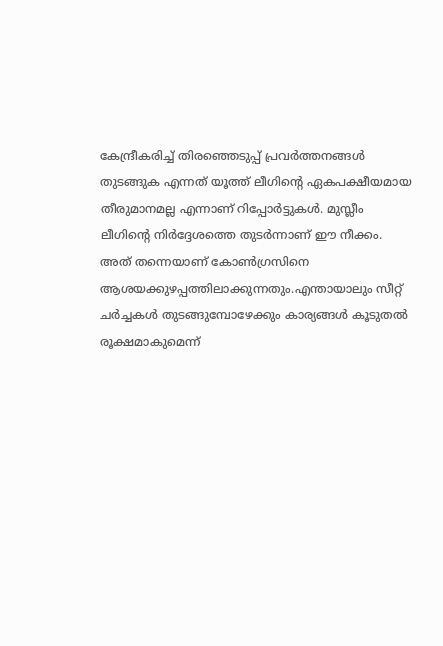കേന്ദ്രീകരിച്ച് തിരഞ്ഞെടുപ്പ് പ്രവര്‍ത്തനങ്ങള്‍ തുടങ്ങുക എന്നത് യൂത്ത് ലീഗിന്റെ ഏകപക്ഷീയമായ തീരുമാനമല്ല എന്നാണ് റിപ്പോര്‍ട്ടുകള്‍. മുസ്ലീം ലീഗിന്റെ നിര്‍ദ്ദേശത്തെ തുടര്‍ന്നാണ് ഈ നീക്കം. അത് തന്നെയാണ് കോണ്‍ഗ്രസിനെ ആശയക്കുഴപ്പത്തിലാക്കുന്നതും.എന്തായാലും സീറ്റ് ചര്‍ച്ചകള്‍ തുടങ്ങുമ്പോഴേക്കും കാര്യങ്ങള്‍ കൂടുതല്‍ രൂക്ഷമാകുമെന്ന്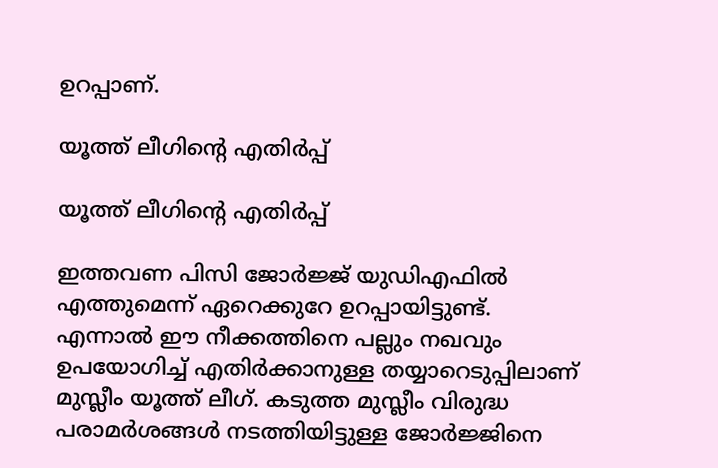ഉറപ്പാണ്.

യൂത്ത് ലീഗിന്റെ എതിര്‍പ്പ്

യൂത്ത് ലീഗിന്റെ എതിര്‍പ്പ്

ഇത്തവണ പിസി ജോര്‍ജ്ജ് യുഡിഎഫില്‍ എത്തുമെന്ന് ഏറെക്കുറേ ഉറപ്പായിട്ടുണ്ട്. എന്നാല്‍ ഈ നീക്കത്തിനെ പല്ലും നഖവും ഉപയോഗിച്ച് എതിര്‍ക്കാനുള്ള തയ്യാറെടുപ്പിലാണ് മുസ്ലീം യൂത്ത് ലീഗ്. കടുത്ത മുസ്ലീം വിരുദ്ധ പരാമര്‍ശങ്ങള്‍ നടത്തിയിട്ടുള്ള ജോര്‍ജ്ജിനെ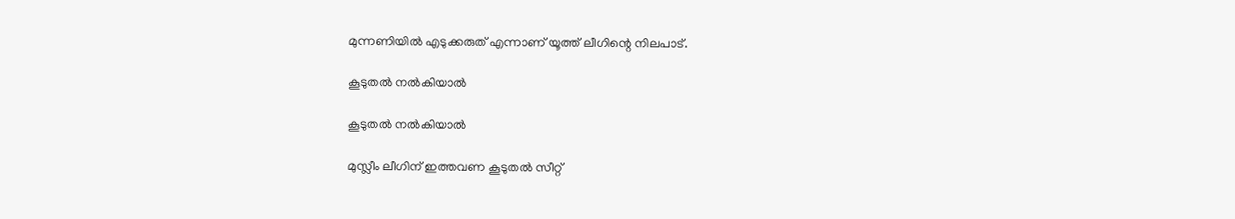മുന്നണിയില്‍ എടുക്കരുത് എന്നാണ് യൂത്ത് ലീഗിന്റെ നിലപാട്.

കൂടുതല്‍ നല്‍കിയാല്‍

കൂടുതല്‍ നല്‍കിയാല്‍

മുസ്ലീം ലീഗിന് ഇത്തവണ കൂടുതല്‍ സീറ്റ്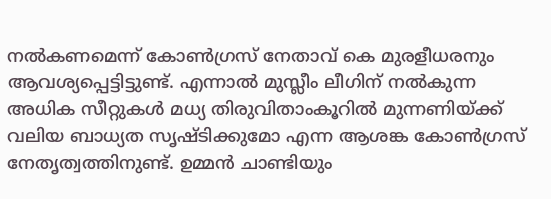നല്‍കണമെന്ന് കോണ്‍ഗ്രസ് നേതാവ് കെ മുരളീധരനും ആവശ്യപ്പെട്ടിട്ടുണ്ട്. എന്നാല്‍ മുസ്ലീം ലീഗിന് നല്‍കുന്ന അധിക സീറ്റുകള്‍ മധ്യ തിരുവിതാംകൂറില്‍ മുന്നണിയ്ക്ക് വലിയ ബാധ്യത സൃഷ്ടിക്കുമോ എന്ന ആശങ്ക കോണ്‍ഗ്രസ് നേതൃത്വത്തിനുണ്ട്. ഉമ്മന്‍ ചാണ്ടിയും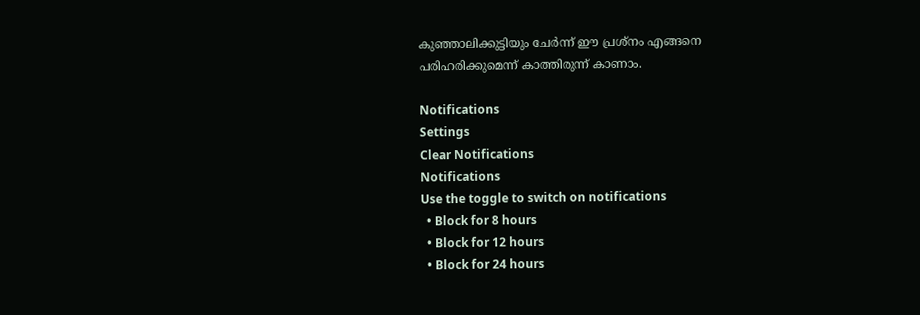കുഞ്ഞാലിക്കുട്ടിയും ചേര്‍ന്ന് ഈ പ്രശ്‌നം എങ്ങനെ പരിഹരിക്കുമെന്ന് കാത്തിരുന്ന് കാണാം.

Notifications
Settings
Clear Notifications
Notifications
Use the toggle to switch on notifications
  • Block for 8 hours
  • Block for 12 hours
  • Block for 24 hours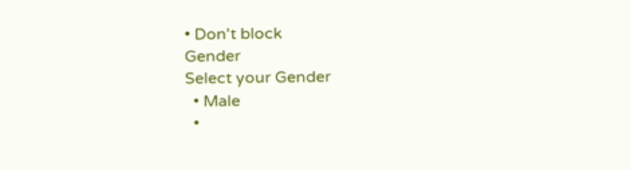• Don't block
Gender
Select your Gender
  • Male
  •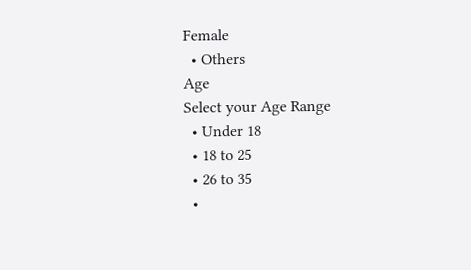Female
  • Others
Age
Select your Age Range
  • Under 18
  • 18 to 25
  • 26 to 35
  •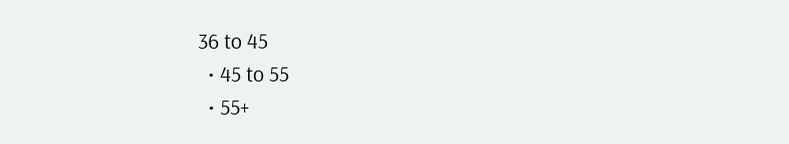36 to 45
  • 45 to 55
  • 55+